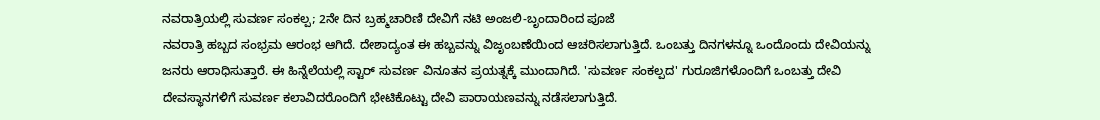ನವರಾತ್ರಿಯಲ್ಲಿ ಸುವರ್ಣ ಸಂಕಲ್ಪ; 2ನೇ ದಿನ ಬ್ರಹ್ಮಚಾರಿಣಿ ದೇವಿಗೆ ನಟಿ ಅಂಜಲಿ-ಬೃಂದಾರಿಂದ ಪೂಜೆ
ನವರಾತ್ರಿ ಹಬ್ಬದ ಸಂಭ್ರಮ ಆರಂಭ ಆಗಿದೆ. ದೇಶಾದ್ಯಂತ ಈ ಹಬ್ಬವನ್ನು ವಿಜೃಂಬಣೆಯಿಂದ ಆಚರಿಸಲಾಗುತ್ತಿದೆ. ಒಂಬತ್ತು ದಿನಗಳನ್ನೂ ಒಂದೊಂದು ದೇವಿಯನ್ನು ಜನರು ಆರಾಧಿಸುತ್ತಾರೆ. ಈ ಹಿನ್ನೆಲೆಯಲ್ಲಿ ಸ್ಟಾರ್ ಸುವರ್ಣ ವಿನೂತನ ಪ್ರಯತ್ನಕ್ಕೆ ಮುಂದಾಗಿದೆ. 'ಸುವರ್ಣ ಸಂಕಲ್ಪದ' ಗುರೂಜಿಗಳೊಂದಿಗೆ ಒಂಬತ್ತು ದೇವಿ ದೇವಸ್ಥಾನಗಳಿಗೆ ಸುವರ್ಣ ಕಲಾವಿದರೊಂದಿಗೆ ಭೇಟಿಕೊಟ್ಟು ದೇವಿ ಪಾರಾಯಣವನ್ನು ನಡೆಸಲಾಗುತ್ತಿದೆ.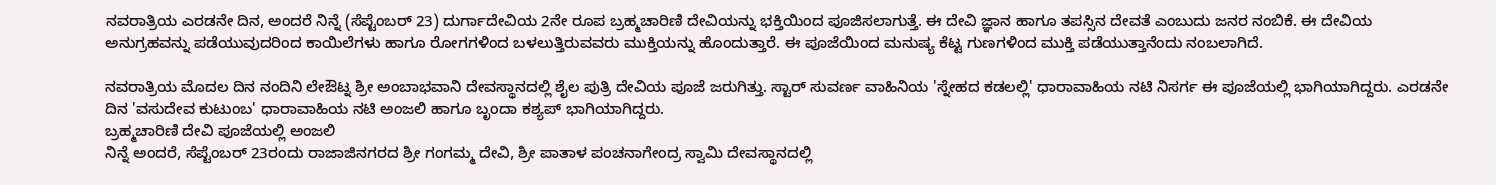ನವರಾತ್ರಿಯ ಎರಡನೇ ದಿನ, ಅಂದರೆ ನಿನ್ನೆ (ಸೆಪ್ಟೆಂಬರ್ 23) ದುರ್ಗಾದೇವಿಯ 2ನೇ ರೂಪ ಬ್ರಹ್ಮಚಾರಿಣಿ ದೇವಿಯನ್ನು ಭಕ್ತಿಯಿಂದ ಪೂಜಿಸಲಾಗುತ್ತೆ. ಈ ದೇವಿ ಜ್ಞಾನ ಹಾಗೂ ತಪಸ್ಸಿನ ದೇವತೆ ಎಂಬುದು ಜನರ ನಂಬಿಕೆ. ಈ ದೇವಿಯ ಅನುಗ್ರಹವನ್ನು ಪಡೆಯುವುದರಿಂದ ಕಾಯಿಲೆಗಳು ಹಾಗೂ ರೋಗಗಳಿಂದ ಬಳಲುತ್ತಿರುವವರು ಮುಕ್ತಿಯನ್ನು ಹೊಂದುತ್ತಾರೆ. ಈ ಪೂಜೆಯಿಂದ ಮನುಷ್ಯ ಕೆಟ್ಟ ಗುಣಗಳಿಂದ ಮುಕ್ತಿ ಪಡೆಯುತ್ತಾನೆಂದು ನಂಬಲಾಗಿದೆ.

ನವರಾತ್ರಿಯ ಮೊದಲ ದಿನ ನಂದಿನಿ ಲೇಔಟ್ನ ಶ್ರೀ ಅಂಬಾಭವಾನಿ ದೇವಸ್ಥಾನದಲ್ಲಿ ಶೈಲ ಪುತ್ರಿ ದೇವಿಯ ಪೂಜೆ ಜರುಗಿತ್ತು. ಸ್ಟಾರ್ ಸುವರ್ಣ ವಾಹಿನಿಯ 'ಸ್ನೇಹದ ಕಡಲಲ್ಲಿ' ಧಾರಾವಾಹಿಯ ನಟಿ ನಿಸರ್ಗ ಈ ಪೂಜೆಯಲ್ಲಿ ಭಾಗಿಯಾಗಿದ್ದರು. ಎರಡನೇ ದಿನ 'ವಸುದೇವ ಕುಟುಂಬ' ಧಾರಾವಾಹಿಯ ನಟಿ ಅಂಜಲಿ ಹಾಗೂ ಬೃಂದಾ ಕಶ್ಯಪ್ ಭಾಗಿಯಾಗಿದ್ದರು.
ಬ್ರಹ್ಮಚಾರಿಣಿ ದೇವಿ ಪೂಜೆಯಲ್ಲಿ ಅಂಜಲಿ
ನಿನ್ನೆ ಅಂದರೆ, ಸೆಪ್ಟೆಂಬರ್ 23ರಂದು ರಾಜಾಜಿನಗರದ ಶ್ರೀ ಗಂಗಮ್ಮ ದೇವಿ, ಶ್ರೀ ಪಾತಾಳ ಪಂಚನಾಗೇಂದ್ರ ಸ್ವಾಮಿ ದೇವಸ್ಥಾನದಲ್ಲಿ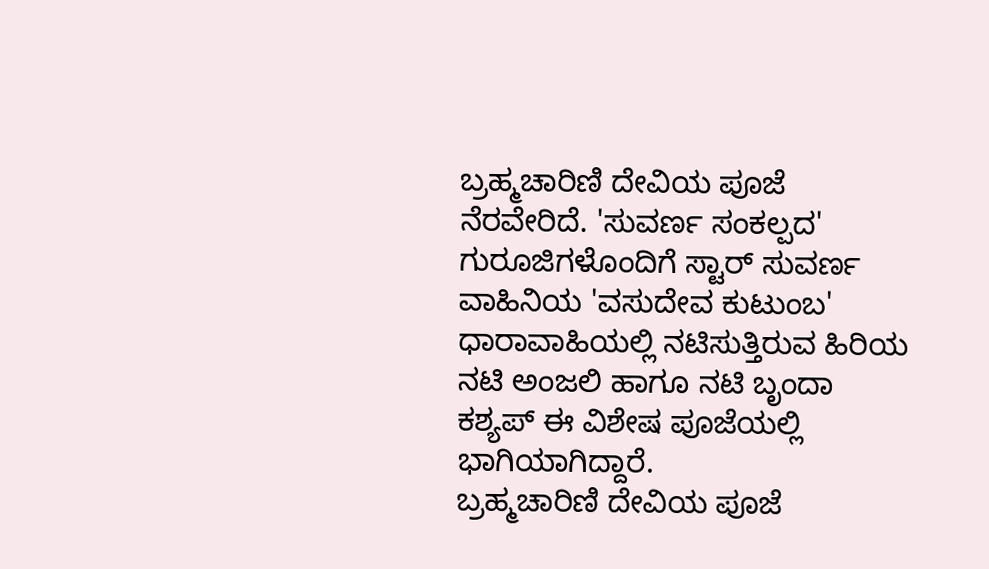ಬ್ರಹ್ಮಚಾರಿಣಿ ದೇವಿಯ ಪೂಜೆ ನೆರವೇರಿದೆ. 'ಸುವರ್ಣ ಸಂಕಲ್ಪದ' ಗುರೂಜಿಗಳೊಂದಿಗೆ ಸ್ಟಾರ್ ಸುವರ್ಣ ವಾಹಿನಿಯ 'ವಸುದೇವ ಕುಟುಂಬ' ಧಾರಾವಾಹಿಯಲ್ಲಿ ನಟಿಸುತ್ತಿರುವ ಹಿರಿಯ ನಟಿ ಅಂಜಲಿ ಹಾಗೂ ನಟಿ ಬೃಂದಾ ಕಶ್ಯಪ್ ಈ ವಿಶೇಷ ಪೂಜೆಯಲ್ಲಿ ಭಾಗಿಯಾಗಿದ್ದಾರೆ.
ಬ್ರಹ್ಮಚಾರಿಣಿ ದೇವಿಯ ಪೂಜೆ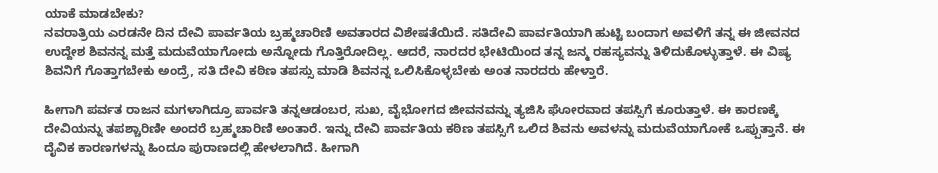ಯಾಕೆ ಮಾಡಬೇಕು?
ನವರಾತ್ರಿಯ ಎರಡನೇ ದಿನ ದೇವಿ ಪಾರ್ವತಿಯ ಬ್ರಹ್ಮಚಾರಿಣಿ ಅವತಾರದ ವಿಶೇಷತೆಯಿದೆ. ಸತಿದೇವಿ ಪಾರ್ವತಿಯಾಗಿ ಹುಟ್ಟಿ ಬಂದಾಗ ಅವಳಿಗೆ ತನ್ನ ಈ ಜೀವನದ ಉದ್ದೇಶ ಶಿವನನ್ನ ಮತ್ತೆ ಮದುವೆಯಾಗೋದು ಅನ್ನೋದು ಗೊತ್ತಿರೋದಿಲ್ಲ. ಆದರೆ, ನಾರದರ ಭೇಟಿಯಿಂದ ತನ್ನ ಜನ್ಮ ರಹಸ್ಯವನ್ನು ತಿಳಿದುಕೊಳ್ಳುತ್ತಾಳೆ. ಈ ವಿಷ್ಯ ಶಿವನಿಗೆ ಗೊತ್ತಾಗಬೇಕು ಅಂದ್ರೆ, ಸತಿ ದೇವಿ ಕಠಿಣ ತಪಸ್ಸು ಮಾಡಿ ಶಿವನನ್ನ ಒಲಿಸಿಕೊಳ್ಳಬೇಕು ಅಂತ ನಾರದರು ಹೇಳ್ತಾರೆ.

ಹೀಗಾಗಿ ಪರ್ವತ ರಾಜನ ಮಗಳಾಗಿದ್ರೂ ಪಾರ್ವತಿ ತನ್ನಆಡಂಬರ, ಸುಖ, ವೈಭೋಗದ ಜೀವನವನ್ನು ತ್ಯಜಿಸಿ ಘೋರವಾದ ತಪಸ್ಸಿಗೆ ಕೂರುತ್ತಾಳೆ. ಈ ಕಾರಣಕ್ಕೆ ದೇವಿಯನ್ನು ತಪಶ್ಚಾರಿಣೀ ಅಂದರೆ ಬ್ರಹ್ಮಚಾರಿಣಿ ಅಂತಾರೆ. ಇನ್ನು ದೇವಿ ಪಾರ್ವತಿಯ ಕಠಿಣ ತಪಸ್ಸಿಗೆ ಒಲಿದ ಶಿವನು ಅವಳನ್ನು ಮದುವೆಯಾಗೋಕೆ ಒಪ್ಪುತ್ತಾನೆ. ಈ ದೈವಿಕ ಕಾರಣಗಳನ್ನು ಹಿಂದೂ ಪುರಾಣದಲ್ಲಿ ಹೇಳಲಾಗಿದೆ. ಹೀಗಾಗಿ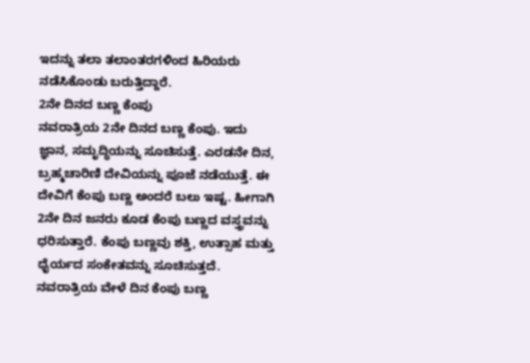ಇದನ್ನು ತಲಾ ತಲಾಂತರಗಳಿಂದ ಹಿರಿಯರು ನಡೆಸಿಕೊಂಡು ಬರುತ್ತಿದ್ದಾರೆ.
2ನೇ ದಿನದ ಬಣ್ಣ ಕೆಂಪು
ನವರಾತ್ರಿಯ 2ನೇ ದಿನದ ಬಣ್ಣ ಕೆಂಪು. ಇದು ಜ್ಞಾನ, ಸಮೃದ್ಧಿಯನ್ನು ಸೂಚಿಸುತ್ತೆ. ಎರಡನೇ ದಿನ, ಬ್ರಹ್ಮಚಾರಿಣಿ ದೇವಿಯನ್ನು ಪೂಜೆ ನಡೆಯುತ್ತೆ. ಈ ದೇವಿಗೆ ಕೆಂಪು ಬಣ್ಣ ಅಂದರೆ ಬಲು ಇಷ್ಟ. ಹೀಗಾಗಿ 2ನೇ ದಿನ ಜನರು ಕೂಡ ಕೆಂಪು ಬಣ್ಣದ ವಸ್ತ್ರವನ್ನು ಧರಿಸುತ್ತಾರೆ. ಕೆಂಪು ಬಣ್ಣವು ಶಕ್ತಿ, ಉತ್ಸಾಹ ಮತ್ತು ಧೈರ್ಯದ ಸಂಕೇತವನ್ನು ಸೂಚಿಸುತ್ತದೆ. ನವರಾತ್ರಿಯ ವೇಳೆ ದಿನ ಕೆಂಪು ಬಣ್ಣ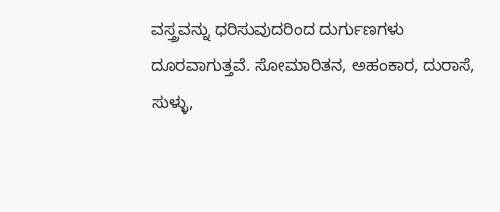ವಸ್ತ್ರವನ್ನು ಧರಿಸುವುದರಿಂದ ದುರ್ಗುಣಗಳು ದೂರವಾಗುತ್ತವೆ. ಸೋಮಾರಿತನ, ಅಹಂಕಾರ, ದುರಾಸೆ, ಸುಳ್ಳು,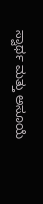ಸ್ವಾರ್ಥ ಮತ್ತು ಅಸೂಯೆ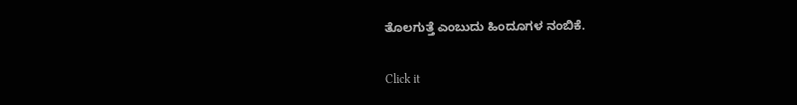ತೊಲಗುತ್ತೆ ಎಂಬುದು ಹಿಂದೂಗಳ ನಂಬಿಕೆ.


Click it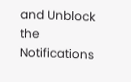and Unblock the Notifications